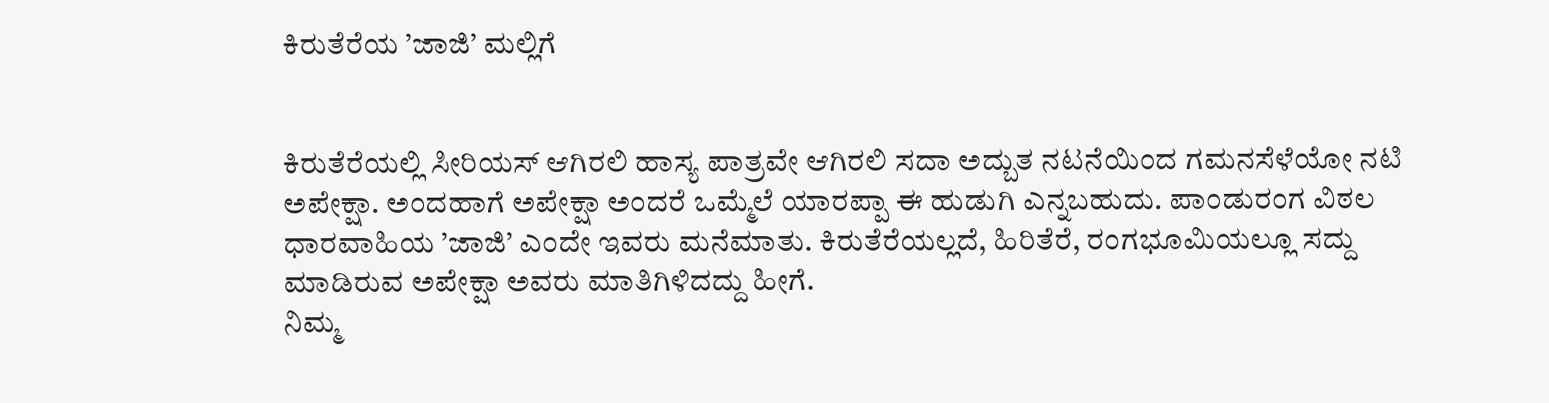ಕಿರುತೆರೆಯ ’ಜಾಜಿ’ ಮಲ್ಲಿಗೆ


ಕಿರುತೆರೆಯಲ್ಲಿ ಸೀರಿಯಸ್ ಆಗಿರಲಿ ಹಾಸ್ಯ ಪಾತ್ರವೇ ಆಗಿರಲಿ ಸದಾ ಅದ್ಬುತ ನಟನೆಯಿಂದ ಗಮನಸೆಳೆಯೋ ನಟಿ ಅಪೇಕ್ಷಾ. ಅಂದಹಾಗೆ ಅಪೇಕ್ಷಾ ಅಂದರೆ ಒಮ್ಮೆಲೆ ಯಾರಪ್ಪಾ ಈ ಹುಡುಗಿ ಎನ್ನಬಹುದು. ಪಾಂಡುರಂಗ ವಿಠಲ ಧಾರವಾಹಿಯ ’ಜಾಜಿ’ ಎಂದೇ ಇವರು ಮನೆಮಾತು. ಕಿರುತೆರೆಯಲ್ಲದೆ, ಹಿರಿತೆರೆ, ರಂಗಭೂಮಿಯಲ್ಲೂ ಸದ್ದು ಮಾಡಿರುವ ಅಪೇಕ್ಷಾ ಅವರು ಮಾತಿಗಿಳಿದದ್ದು ಹೀಗೆ.
ನಿಮ್ಮ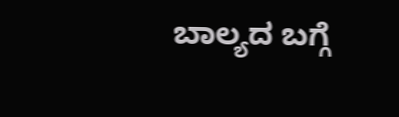ಬಾಲ್ಯದ ಬಗ್ಗೆ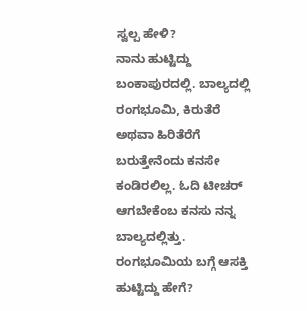ಸ್ವಲ್ಪ ಹೇಳಿ?
ನಾನು ಹುಟ್ಟಿದ್ದು ಬಂಕಾಪುರದಲ್ಲಿ. ಬಾಲ್ಯದಲ್ಲಿ ರಂಗಭೂಮಿ, ಕಿರುತೆರೆ ಅಥವಾ ಹಿರಿತೆರೆಗೆ ಬರುತ್ತೇನೆಂದು ಕನಸೇ ಕಂಡಿರಲಿಲ್ಲ. ಓದಿ ಟೀಚರ್ ಆಗಬೇಕೆಂಬ ಕನಸು ನನ್ನ ಬಾಲ್ಯದಲ್ಲಿತ್ತು.
ರಂಗಭೂಮಿಯ ಬಗ್ಗೆ ಆಸಕ್ತಿ ಹುಟ್ಟಿದ್ದು ಹೇಗೆ?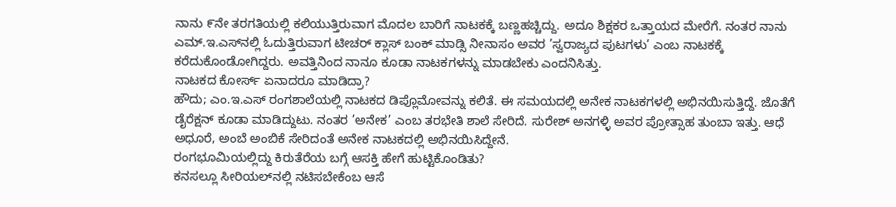ನಾನು ೯ನೇ ತರಗತಿಯಲ್ಲಿ ಕಲಿಯುತ್ತಿರುವಾಗ ಮೊದಲ ಬಾರಿಗೆ ನಾಟಕಕ್ಕೆ ಬಣ್ಣಹಚ್ಚಿದ್ದು. ಅದೂ ಶಿಕ್ಷಕರ ಒತ್ತಾಯದ ಮೇರೆಗೆ. ನಂತರ ನಾನು ಎಮ್.ಇ.ಎಸ್‌ನಲ್ಲಿ ಓದುತ್ತಿರುವಾಗ ಟೀಚರ್ ಕ್ಲಾಸ್ ಬಂಕ್ ಮಾಡ್ಸಿ ನೀನಾಸಂ ಅವರ ’ಸ್ವರಾಜ್ಯದ ಪುಟಗಳು’ ಎಂಬ ನಾಟಕಕ್ಕೆ ಕರೆದುಕೊಂಡೋಗಿದ್ದರು. ಅವತ್ತಿನಿಂದ ನಾನೂ ಕೂಡಾ ನಾಟಕಗಳನ್ನು ಮಾಡಬೇಕು ಎಂದನಿಸಿತ್ತು.
ನಾಟಕದ ಕೋರ್ಸ್ ಏನಾದರೂ ಮಾಡಿದ್ರಾ?
ಹೌದು; ಎಂ.ಇ.ಎಸ್ ರಂಗಶಾಲೆಯಲ್ಲಿ ನಾಟಕದ ಡಿಪ್ಲೊಮೋವನ್ನು ಕಲಿತೆ. ಈ ಸಮಯದಲ್ಲಿ ಅನೇಕ ನಾಟಕಗಳಲ್ಲಿ ಅಭಿನಯಿಸುತ್ತಿದ್ದೆ. ಜೊತೆಗೆ ಡೈರೆಕ್ಷನ್ ಕೂಡಾ ಮಾಡಿದ್ದುಟು. ನಂತರ ’ಅನೇಕ’ ಎಂಬ ತರಭೇತಿ ಶಾಲೆ ಸೇರಿದೆ. ಸುರೇಶ್ ಅನಗಳ್ಳಿ ಅವರ ಪ್ರೋತ್ಸಾಹ ತುಂಬಾ ಇತ್ತು. ಆಧೆ ಅಧೂರೆ, ಅಂಬೆ ಅಂಬಿಕೆ ಸೇರಿದಂತೆ ಅನೇಕ ನಾಟಕದಲ್ಲಿ ಅಭಿನಯಿಸಿದ್ದೇನೆ.
ರಂಗಭೂಮಿಯಲ್ಲಿದ್ದು ಕಿರುತೆರೆಯ ಬಗ್ಗೆ ಆಸಕ್ತಿ ಹೇಗೆ ಹುಟ್ಟಿಕೊಂಡಿತು?
ಕನಸಲ್ಲೂ ಸೀರಿಯಲ್‌ನಲ್ಲಿ ನಟಿಸಬೇಕೆಂಬ ಆಸೆ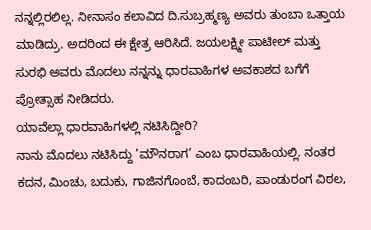ನನ್ನಲ್ಲಿರಲಿಲ್ಲ. ನೀನಾಸಂ ಕಲಾವಿದ ದಿ.ಸುಬ್ರಹ್ಮಣ್ಯ ಅವರು ತುಂಬಾ ಒತ್ತಾಯ ಮಾಡಿದ್ರು. ಅದರಿಂದ ಈ ಕ್ಷೇತ್ರ ಆರಿಸಿದೆ. ಜಯಲಕ್ಷ್ಮೀ ಪಾಟೀಲ್ ಮತ್ತು ಸುರಭಿ ಅವರು ಮೊದಲು ನನ್ನನ್ನು ಧಾರವಾಹಿಗಳ ಅವಕಾಶದ ಬಗೆಗೆ ಪ್ರೋತ್ಸಾಹ ನೀಡಿದರು.
ಯಾವೆಲ್ಲಾ ಧಾರವಾಹಿಗಳಲ್ಲಿ ನಟಿಸಿದ್ದೀರಿ?
ನಾನು ಮೊದಲು ನಟಿಸಿದ್ದು ’ಮೌನರಾಗ’ ಎಂಬ ಧಾರವಾಹಿಯಲ್ಲಿ. ನಂತರ ಕದನ, ಮಿಂಚು, ಬದುಕು, ಗಾಜಿನಗೊಂಬೆ, ಕಾದಂಬರಿ, ಪಾಂಡುರಂಗ ವಿಠಲ,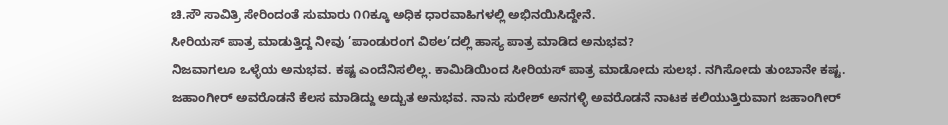ಚಿ.ಸೌ ಸಾವಿತ್ರಿ ಸೇರಿಂದಂತೆ ಸುಮಾರು ೧೧ಕ್ಕೂ ಅಧಿಕ ಧಾರವಾಹಿಗಳಲ್ಲಿ ಅಭಿನಯಿಸಿದ್ದೇನೆ.
ಸೀರಿಯಸ್ ಪಾತ್ರ ಮಾಡುತ್ತಿದ್ದ ನೀವು ’ಪಾಂಡುರಂಗ ವಿಠಲ’ದಲ್ಲಿ ಹಾಸ್ಯ ಪಾತ್ರ ಮಾಡಿದ ಅನುಭವ?
ನಿಜವಾಗಲೂ ಒಳ್ಳೆಯ ಅನುಭವ. ಕಷ್ಟ ಎಂದೆನಿಸಲಿಲ್ಲ. ಕಾಮಿಡಿಯಿಂದ ಸೀರಿಯಸ್ ಪಾತ್ರ ಮಾಡೋದು ಸುಲಭ. ನಗಿಸೋದು ತುಂಬಾನೇ ಕಷ್ಟ. ಜಹಾಂಗೀರ್ ಅವರೊಡನೆ ಕೆಲಸ ಮಾಡಿದ್ದು ಅದ್ಬುತ ಅನುಭವ. ನಾನು ಸುರೇಶ್ ಅನಗಳ್ಳಿ ಅವರೊಡನೆ ನಾಟಕ ಕಲಿಯುತ್ತಿರುವಾಗ ಜಹಾಂಗೀರ್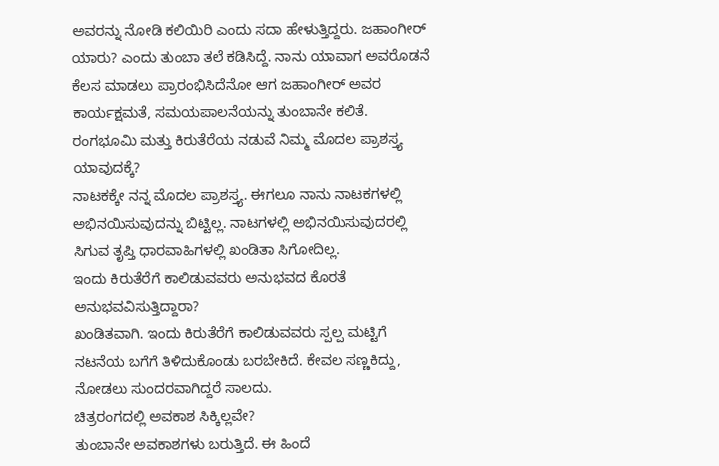ಅವರನ್ನು ನೋಡಿ ಕಲಿಯಿರಿ ಎಂದು ಸದಾ ಹೇಳುತ್ತಿದ್ದರು. ಜಹಾಂಗೀರ್ ಯಾರು? ಎಂದು ತುಂಬಾ ತಲೆ ಕಡಿಸಿದ್ದೆ. ನಾನು ಯಾವಾಗ ಅವರೊಡನೆ ಕೆಲಸ ಮಾಡಲು ಪ್ರಾರಂಭಿಸಿದೆನೋ ಆಗ ಜಹಾಂಗೀರ್ ಅವರ ಕಾರ್ಯಕ್ಷಮತೆ, ಸಮಯಪಾಲನೆಯನ್ನು ತುಂಬಾನೇ ಕಲಿತೆ.
ರಂಗಭೂಮಿ ಮತ್ತು ಕಿರುತೆರೆಯ ನಡುವೆ ನಿಮ್ಮ ಮೊದಲ ಪ್ರಾಶಸ್ತ್ಯ ಯಾವುದಕ್ಕೆ?
ನಾಟಕಕ್ಕೇ ನನ್ನ ಮೊದಲ ಪ್ರಾಶಸ್ತ್ಯ. ಈಗಲೂ ನಾನು ನಾಟಕಗಳಲ್ಲಿ ಅಭಿನಯಿಸುವುದನ್ನು ಬಿಟ್ಟಿಲ್ಲ. ನಾಟಗಳಲ್ಲಿ ಅಭಿನಯಿಸುವುದರಲ್ಲಿ ಸಿಗುವ ತೃಪ್ತಿ ಧಾರವಾಹಿಗಳಲ್ಲಿ ಖಂಡಿತಾ ಸಿಗೋದಿಲ್ಲ.
ಇಂದು ಕಿರುತೆರೆಗೆ ಕಾಲಿಡುವವರು ಅನುಭವದ ಕೊರತೆ ಅನುಭವವಿಸುತ್ತಿದ್ದಾರಾ?
ಖಂಡಿತವಾಗಿ. ಇಂದು ಕಿರುತೆರೆಗೆ ಕಾಲಿಡುವವರು ಸ್ಪಲ್ಪ ಮಟ್ಟಿಗೆ ನಟನೆಯ ಬಗೆಗೆ ತಿಳಿದುಕೊಂಡು ಬರಬೇಕಿದೆ. ಕೇವಲ ಸಣ್ಣಕಿದ್ದು, ನೋಡಲು ಸುಂದರವಾಗಿದ್ದರೆ ಸಾಲದು.
ಚಿತ್ರರಂಗದಲ್ಲಿ ಅವಕಾಶ ಸಿಕ್ಕಿಲ್ಲವೇ?
ತುಂಬಾನೇ ಅವಕಾಶಗಳು ಬರುತ್ತಿದೆ. ಈ ಹಿಂದೆ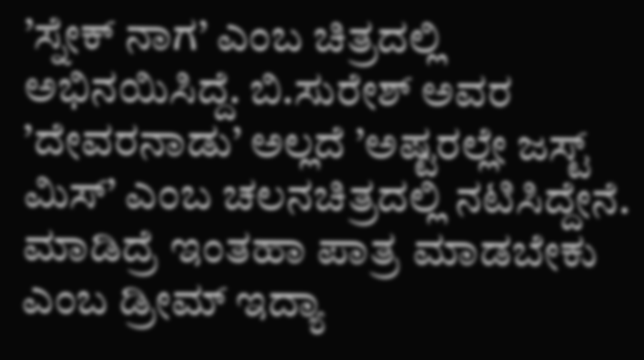’ಸ್ನೇಕ್ ನಾಗ’ ಎಂಬ ಚಿತ್ರದಲ್ಲಿ ಅಭಿನಯಿಸಿದ್ದೆ. ಬಿ.ಸುರೇಶ್ ಅವರ ’ದೇವರನಾಡು’ ಅಲ್ಲದೆ ’ಅಷ್ಟರಲ್ಲೇ ಜಸ್ಟ್ ಮಿಸ್’ ಎಂಬ ಚಲನಚಿತ್ರದಲ್ಲಿ ನಟಿಸಿದ್ದೇನೆ.
ಮಾಡಿದ್ರೆ ಇಂತಹಾ ಪಾತ್ರ ಮಾಡಬೇಕು ಎಂಬ ಡ್ರೀಮ್ ಇದ್ಯಾ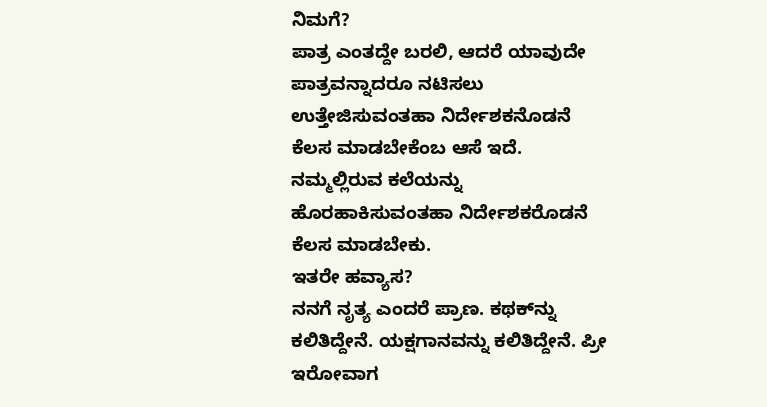ನಿಮಗೆ?
ಪಾತ್ರ ಎಂತದ್ದೇ ಬರಲಿ, ಆದರೆ ಯಾವುದೇ ಪಾತ್ರವನ್ನಾದರೂ ನಟಿಸಲು ಉತ್ತೇಜಿಸುವಂತಹಾ ನಿರ್ದೇಶಕನೊಡನೆ ಕೆಲಸ ಮಾಡಬೇಕೆಂಬ ಆಸೆ ಇದೆ. ನಮ್ಮಲ್ಲಿರುವ ಕಲೆಯನ್ನು ಹೊರಹಾಕಿಸುವಂತಹಾ ನಿರ್ದೇಶಕರೊಡನೆ ಕೆಲಸ ಮಾಡಬೇಕು.
ಇತರೇ ಹವ್ಯಾಸ?
ನನಗೆ ನೃತ್ಯ ಎಂದರೆ ಪ್ರಾಣ. ಕಥಕ್‌ನ್ನು ಕಲಿತಿದ್ದೇನೆ. ಯಕ್ಷಗಾನವನ್ನು ಕಲಿತಿದ್ದೇನೆ. ಪ್ರೀ ಇರೋವಾಗ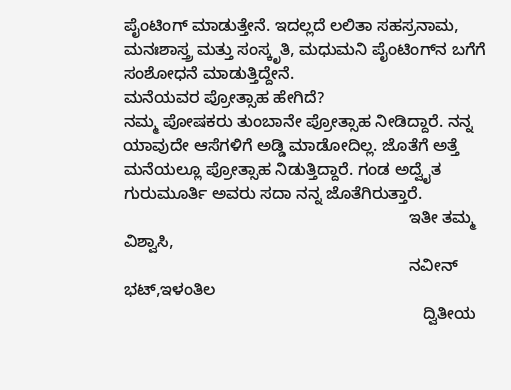ಪೈಂಟಿಂಗ್ ಮಾಡುತ್ತೇನೆ. ಇದಲ್ಲದೆ ಲಲಿತಾ ಸಹಸ್ರನಾಮ, ಮನಃಶಾಸ್ತ್ರ ಮತ್ತು ಸಂಸ್ಕೃತಿ, ಮಧುಮನಿ ಪೈಂಟಿಂಗ್‌ನ ಬಗೆಗೆ ಸಂಶೋಧನೆ ಮಾಡುತ್ತಿದ್ದೇನೆ.
ಮನೆಯವರ ಪ್ರೋತ್ಸಾಹ ಹೇಗಿದೆ?
ನಮ್ಮ ಪೋಷಕರು ತುಂಬಾನೇ ಪ್ರೋತ್ಸಾಹ ನೀಡಿದ್ದಾರೆ. ನನ್ನ ಯಾವುದೇ ಆಸೆಗಳಿಗೆ ಅಡ್ಡಿ ಮಾಡೋದಿಲ್ಲ. ಜೊತೆಗೆ ಅತ್ತೆ ಮನೆಯಲ್ಲೂ ಪ್ರೋತ್ಸಾಹ ನಿಡುತ್ತಿದ್ದಾರೆ. ಗಂಡ ಅದ್ವೈತ ಗುರುಮೂರ್ತಿ ಅವರು ಸದಾ ನನ್ನ ಜೊತೆಗಿರುತ್ತಾರೆ.
                                                              ಇತೀ ತಮ್ಮ ವಿಶ್ವಾಸಿ,
                                                              ನವೀನ್ ಭಟ್,ಇಳಂತಿಲ
                                                                 ದ್ವಿತೀಯ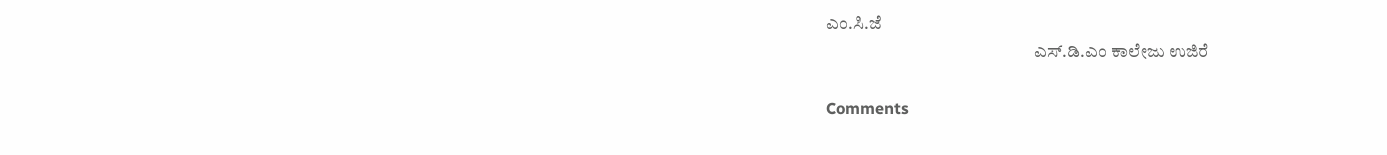ಎಂ.ಸಿ.ಜೆ
                                                           ಎಸ್.ಡಿ.ಎಂ ಕಾಲೇಜು ಉಜಿರೆ

Comments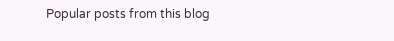Popular posts from this blog